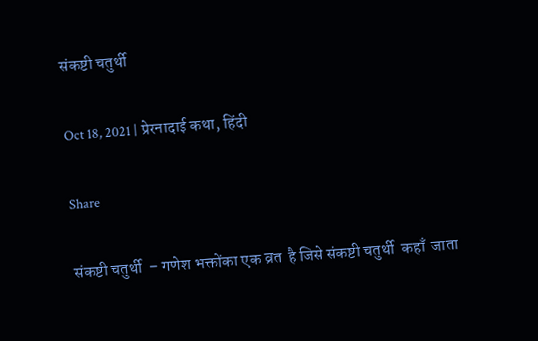संकष्टी चतुर्थी

Oct 18, 2021 | प्रेरनादाई कथा, हिंदी

Share

संकष्टी चतुर्थी  – गणेश भक्तोंका एक व्रत  है जिसे संकष्टी चतुर्थी  कहाँ  जाता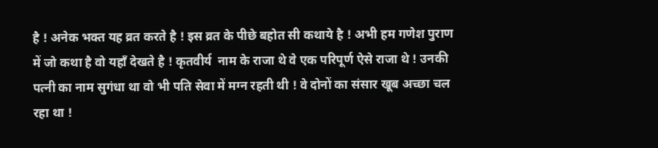है ! अनेक भक्त यह व्रत करते है ! इस व्रत के पीछे बहोत सी कथाये है ! अभी हम गणेश पुराण में जो कथा है वो यहाँ देखते है ! कृतवीर्य  नाम के राजा थे वे एक परिपूर्ण ऐसे राजा थे ! उनकी पत्नी का नाम सुगंधा था वो भी पति सेवा में मग्न रहती थी ! वे दोनों का संसार खूब अच्छा चल रहा था !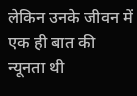लेकिन उनके जीवन में एक ही बात की न्यूनता थी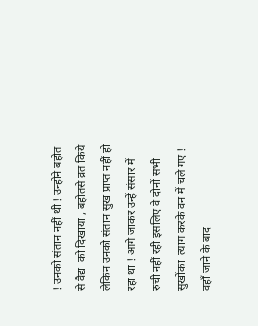! उनको संतान नहीं थी ! उन्होने बहोत से वैद्य  को दिखाया , बहोतसे व्रत किये लेकिन उनको संतान सुख प्राप्त नहीं हो रहा था ! आगे जाकर उन्हें संसार में रुची नहीं रही इसलिए वे दोनों सभी सुखोंका  त्याग करके वन में चले गए ! वहाँ जाने के बाद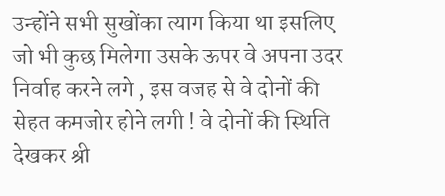उन्होंने सभी सुखोंका त्याग किया था इसलिए जो भी कुछ मिलेगा उसके ऊपर वे अपना उदर निर्वाह करने लगे , इस वजह से वे दोनों की सेहत कमजोर होने लगी ! वे दोनों की स्थिति देखकर श्री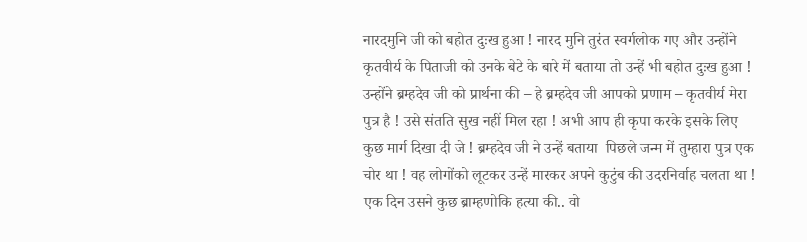नारदमुनि जी को बहोत दुःख हुआ ! नारद मुनि तुरंत स्वर्गलोक गए और उन्होंने कृतवीर्य के पिताजी को उनके बेटे के बारे में बताया तो उन्हें भी बहोत दुःख हुआ ! उन्होंने ब्रम्हदेव जी को प्रार्थना की – हे ब्रम्हदेव जी आपको प्रणाम – कृतवीर्य मेरा पुत्र है ! उसे संतति सुख नहीं मिल रहा ! अभी आप ही कृपा करके इसके लिए कुछ मार्ग दिखा दी जे ! ब्रम्हदेव जी ने उन्हें बताया  पिछले जन्म में तुम्हारा पुत्र एक चोर था ! वह लोगोंको लूटकर उन्हें मारकर अपने कुटुंब की उदरनिर्वाह चलता था ! एक दिन उसने कुछ ब्राम्हणोकि हत्या की.. वो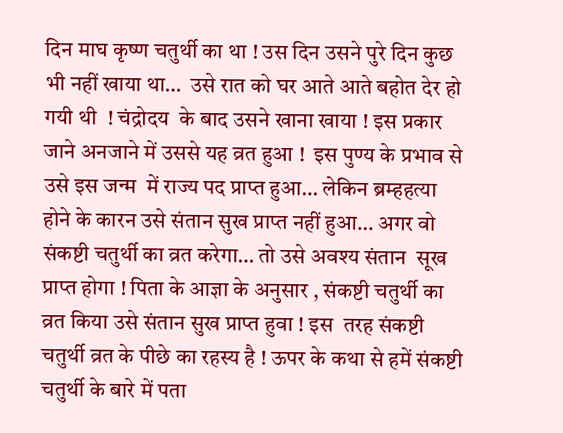दिन माघ कृष्ण चतुर्थी का था ! उस दिन उसने पुरे दिन कुछ भी नहीं खाया था…  उसे रात को घर आते आते बहोत देर हो गयी थी  ! चंद्रोदय  के बाद उसने खाना खाया ! इस प्रकार जाने अनजाने में उससे यह व्रत हुआ !  इस पुण्य के प्रभाव से उसे इस जन्म  में राज्य पद प्राप्त हुआ… लेकिन ब्रम्हहत्या होने के कारन उसे संतान सुख प्राप्त नहीं हुआ… अगर वो संकष्टी चतुर्थी का व्रत करेगा… तो उसे अवश्य संतान  सूख प्राप्त होगा ! पिता के आज्ञा के अनुसार , संकष्टी चतुर्थी का व्रत किया उसे संतान सुख प्राप्त हुवा ! इस  तरह संकष्टी चतुर्थी व्रत के पीछे का रहस्य है ! ऊपर के कथा से हमें संकष्टी चतुर्थी के बारे में पता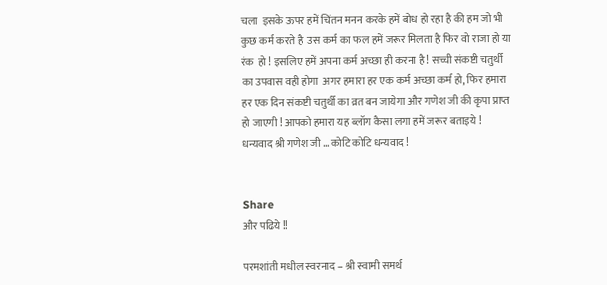चला  इसके ऊपर हमें चिंतन मनन करके हमें बोध हो रहा है की हम जो भी कुछ कर्म करते है  उस कर्म का फल हमें जरूर मिलता है फिर वो राजा हो या रंक  हो ! इसलिए हमें अपना कर्म अच्छा ही करना है ! सच्ची संकष्टी चतुर्थी का उपवास वही होगा  अगर हमारा हर एक कर्म अच्छा कर्म हो, फिर हमारा हर एक दिन संकष्टी चतुर्थी का व्रत बन जायेगा और गणेश जी की कृपा प्राप्त हो जाएगी ! आपको हमारा यह ब्लॉग कैसा लगा हमें जरूर बताइये ! धन्यवाद श्री गणेश जी … कोटि कोटि धन्यवाद !


Share
और पढिये !!

परमशांती मधील स्वरनाद – श्री स्वामी समर्थ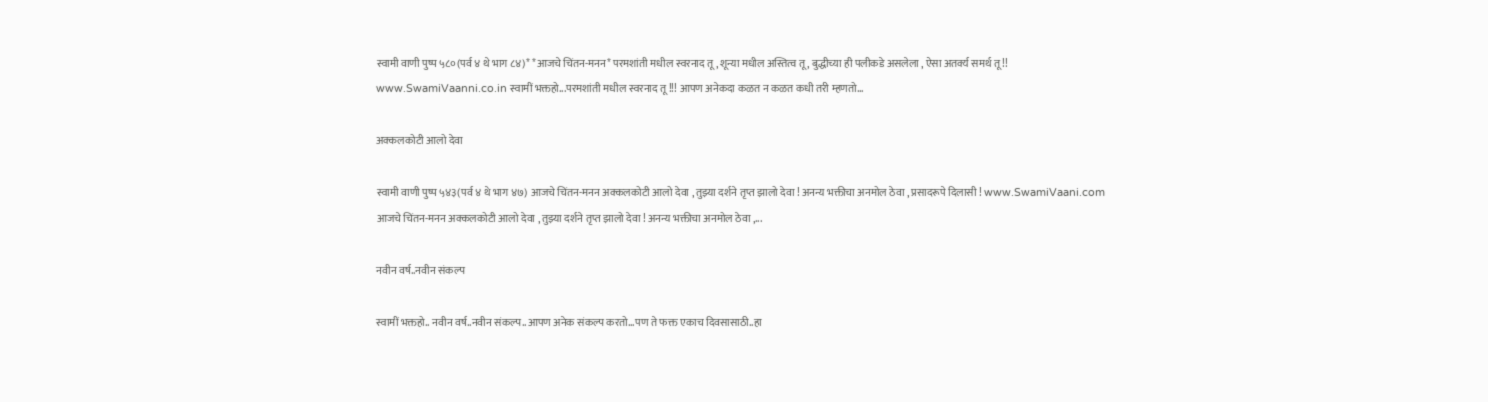स्वामी वाणी पुष्प ५८०(पर्व ४ थे भाग ८४)* *आजचे चिंतन-मनन* परमशांती मधील स्वरनाद तू , शून्या मधील अस्तित्व तू , बुद्धीच्या ही पलीकडे असलेला , ऐसा अतर्क्य समर्थ तू !! www.SwamiVaanni.co.in स्वामीं भक्तहो...परमशांती मधील स्वरनाद तू !!! आपण अनेकदा कळत न कळत कधी तरी म्हणतो...

अक्कलकोटी आलो देवा

स्वामी वाणी पुष्प ५४३(पर्व ४ थे भाग ४७) आजचे चिंतन-मनन अक्कलकोटी आलो देवा , तुझ्या दर्शने तृप्त झालो देवा ! अनन्य भक्तीचा अनमोल ठेवा , प्रसादरूपे दिलासी ! www.SwamiVaani.com आजचे चिंतन-मनन अक्कलकोटी आलो देवा , तुझ्या दर्शने तृप्त झालो देवा ! अनन्य भक्तीचा अनमोल ठेवा ,...

नवीन वर्ष..नवीन संकल्प

स्वामीं भक्तहो.. नवीन वर्ष..नवीन संकल्प..आपण अनेक संकल्प करतो...पण ते फक्त एकाच दिवसासाठी..हा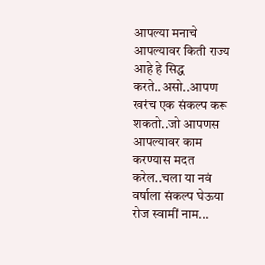आपल्या मनाचे आपल्यावर किती राज्य आहे हे सिद्ध करते..असो..आपण खरंच एक संकल्प करू शकतो..जो आपणस आपल्यावर काम करण्यास मदत करेल..चला या नवं वर्षाला संकल्प घेऊया रोज स्वामीं नाम...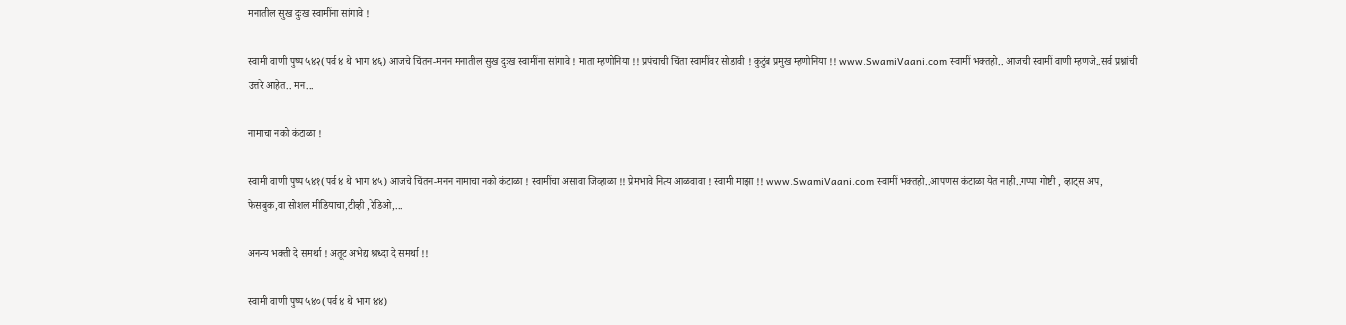मनातील सुख दुःख स्वामींना सांगावे !

स्वामी वाणी पुष्प ५४२(पर्व ४ थे भाग ४६) आजचे चिंतन-मनन मनातील सुख दुःख स्वामींना सांगावे ! माता म्हणोनिया !! प्रपंचाची चिंता स्वामींवर सोडावी ! कुटुंब प्रमुख म्हणोनिया !! www.SwamiVaani.com स्वामीं भक्तहो.. आजची स्वामीं वाणी म्हणजे..सर्व प्रश्नांची उत्तरे आहेत.. मन...

नामाचा नको कंटाळा !

स्वामी वाणी पुष्प ५४१(पर्व ४ थे भाग ४५) आजचे चिंतन-मनन नामाचा नको कंटाळा ! स्वामींचा असावा जिव्हाळा !! प्रेमभावे नित्य आळवावा ! स्वामी माझा !! www.SwamiVaani.com स्वामीं भक्तहो..आपणस कंटाळा येत नाही..गप्पा गोष्टी , व्हाट्स अप, फेसबुक,वा सोशल मीडियाचा,टीव्ही ,रेडिओ,...

अनन्य भक्ती दे समर्था ! अतूट अभेद्य श्रध्दा दे समर्था !!

स्वामी वाणी पुष्प ५४०(पर्व ४ थे भाग ४४)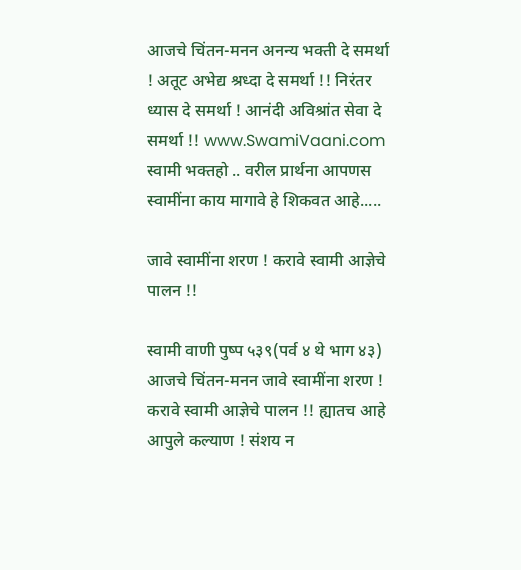आजचे चिंतन-मनन अनन्य भक्ती दे समर्था ! अतूट अभेद्य श्रध्दा दे समर्था !! निरंतर ध्यास दे समर्था ! आनंदी अविश्रांत सेवा दे समर्था !! www.SwamiVaani.com स्वामी भक्तहो .. वरील प्रार्थना आपणस स्वामींना काय मागावे हे शिकवत आहे.....

जावे स्वामींना शरण ! करावे स्वामी आज्ञेचे पालन !!

स्वामी वाणी पुष्प ५३९(पर्व ४ थे भाग ४३) आजचे चिंतन-मनन जावे स्वामींना शरण ! करावे स्वामी आज्ञेचे पालन !! ह्यातच आहे आपुले कल्याण ! संशय न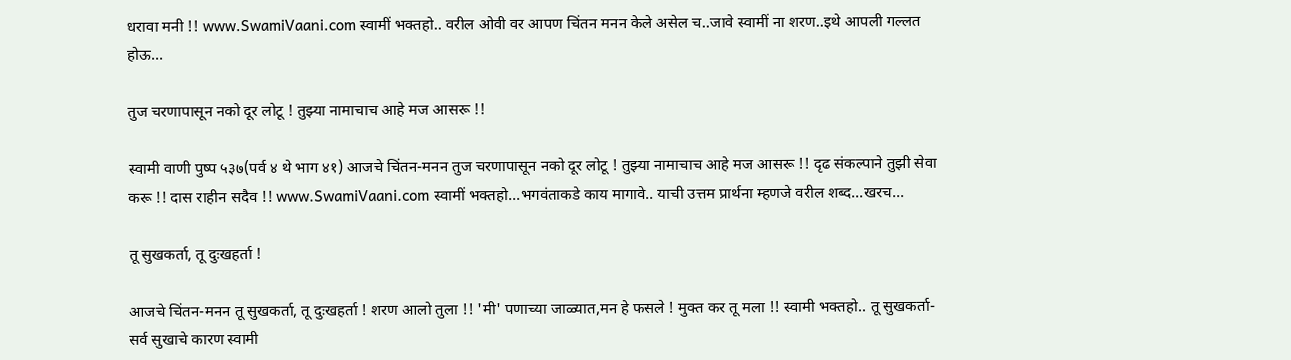धरावा मनी !! www.SwamiVaani.com स्वामीं भक्तहो.. वरील ओवी वर आपण चिंतन मनन केले असेल च..जावे स्वामीं ना शरण..इथे आपली गल्लत होऊ...

तुज चरणापासून नको दूर लोटू ! तुझ्या नामाचाच आहे मज आसरू !!

स्वामी वाणी पुष्प ५३७(पर्व ४ थे भाग ४१) आजचे चिंतन-मनन तुज चरणापासून नको दूर लोटू ! तुझ्या नामाचाच आहे मज आसरू !! दृढ संकल्पाने तुझी सेवा करू !! दास राहीन सदैव !! www.SwamiVaani.com स्वामीं भक्तहो...भगवंताकडे काय मागावे.. याची उत्तम प्रार्थना म्हणजे वरील शब्द...खरच...

तू सुखकर्ता, तू दुःखहर्ता !

आजचे चिंतन-मनन तू सुखकर्ता, तू दुःखहर्ता ! शरण आलो तुला !! 'मी' पणाच्या जाळ्यात,मन हे फसले ! मुक्त कर तू मला !! स्वामी भक्तहो.. तू सुखकर्ता- सर्व सुखाचे कारण स्वामी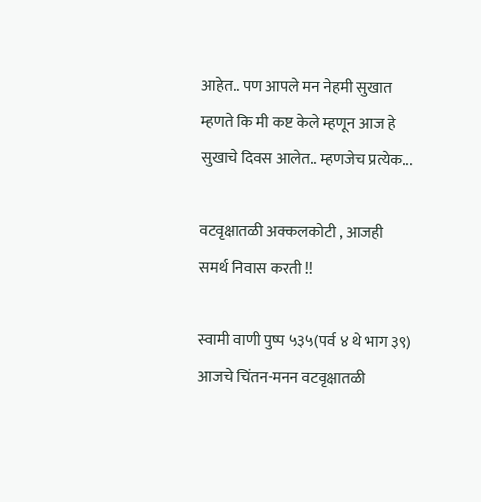आहेत.. पण आपले मन नेहमी सुखात म्हणते कि मी कष्ट केले म्हणून आज हे सुखाचे दिवस आलेत.. म्हणजेच प्रत्येक...

वटवृक्षातळी अक्कलकोटी , आजही समर्थ निवास करती !!

स्वामी वाणी पुष्प ५३५(पर्व ४ थे भाग ३९) आजचे चिंतन-मनन वटवृक्षातळी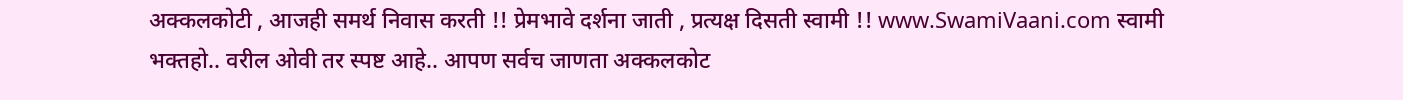अक्कलकोटी , आजही समर्थ निवास करती !! प्रेमभावे दर्शना जाती , प्रत्यक्ष दिसती स्वामी !! www.SwamiVaani.com स्वामी भक्तहो.. वरील ओवी तर स्पष्ट आहे.. आपण सर्वच जाणता अक्कलकोट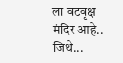ला वटवृक्ष मंदिर आहे.. जिथे...